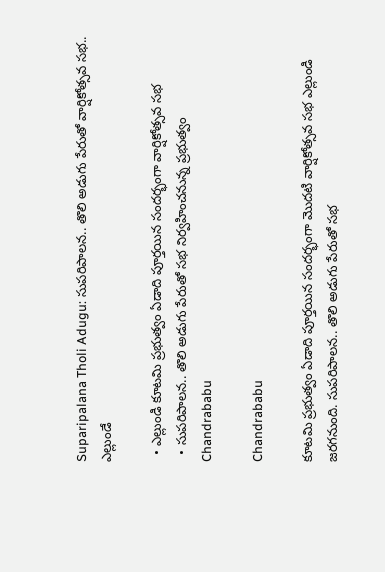Suparipalana Tholi Adugu: సుపరిపాలన.. తొలి అడుగు పేరుతో వార్షికోత్సవ సభ.. ఎల్లుండే

  • ఎల్లుండి కూటమి ప్రభుత్వం ఏడాది పూర్తయిన సందర్భంగా వార్షికోత్సవ సభ
  • సుపరిపాలన.. తొలి అడుగు పేరుతో సభ నిర్వహించనున్న ప్రభుత్వం
Chandrababu

Chandrababu

కూటమి ప్రభుత్వం ఏడాది పూర్తయిన సందర్భంగా మొదటి వార్షికోత్సవ సభ ఎల్లుండి జరగనుంది. సుపరిపాలన.. తొలి అడుగు పేరుతో సభ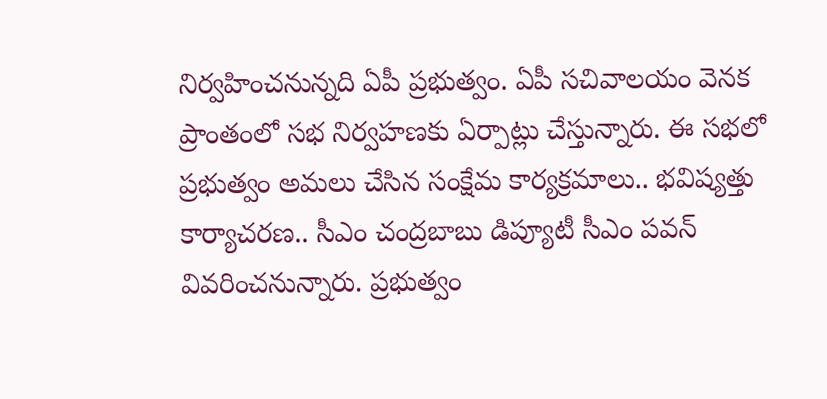నిర్వహించనున్నది ఏపీ ప్రభుత్వం. ఏపీ సచివాలయం వెనక ప్రాంతంలో సభ నిర్వహణకు ఏర్పాట్లు చేస్తున్నారు. ఈ సభలో ప్రభుత్వం అమలు చేసిన సంక్షేమ కార్యక్రమాలు.. భవిష్యత్తు కార్యాచరణ.. సీఎం చంద్రబాబు డిప్యూటీ సీఎం పవన్ వివరించనున్నారు. ప్రభుత్వం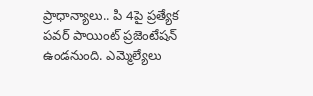ప్రాధాన్యాలు.. పి 4పై ప్రత్యేక పవర్ పాయింట్ ప్రజెంటేషన్ ఉండనుంది. ఎమ్మెల్యేలు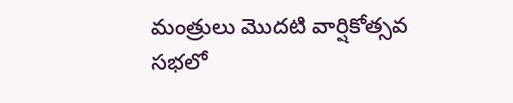మంత్రులు మొదటి వార్షికోత్సవ సభలో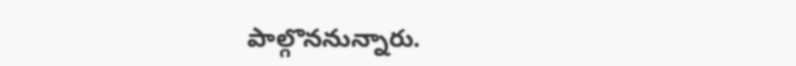పాల్గొననున్నారు.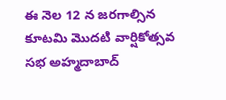ఈ నెల 12 న జరగాల్సిన కూటమి మొదటి వార్షికోత్సవ సభ అహ్మదాబాద్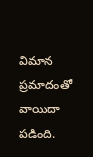విమాన ప్రమాదంతో వాయిదా పడింది.